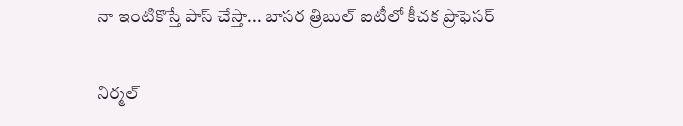నా ఇంటికొస్తే పాస్ చేస్తా... బాసర త్రిబుల్ ఐటీలో కీచక ప్రొఫెసర్

నిర్మల్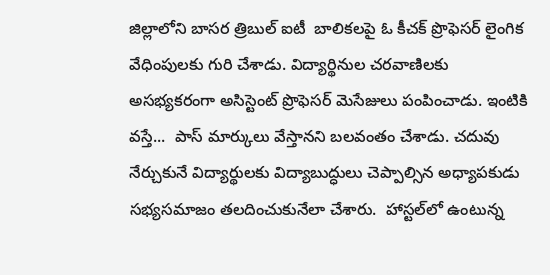జిల్లాలోని బాసర త్రిబుల్ ఐటీ  బాలికలపై ఓ కీచక్ ప్రొఫెసర్ లైంగిక వేధింపులకు గురి చేశాడు. విద్యార్థినుల చరవాణిలకు అసభ్యకరంగా అసిస్టెంట్ ప్రొఫెసర్ మెసేజులు పంపించాడు. ఇంటికి వస్తే...  పాస్ మార్కులు వేస్తానని బలవంతం చేశాడు. చదువు నేర్చుకునే విద్యార్థులకు విద్యాబుద్ధులు చెప్పాల్సిన అధ్యాపకుడు సభ్యసమాజం తలదించుకునేలా చేశారు.  హాస్టల్‌లో ఉంటున్న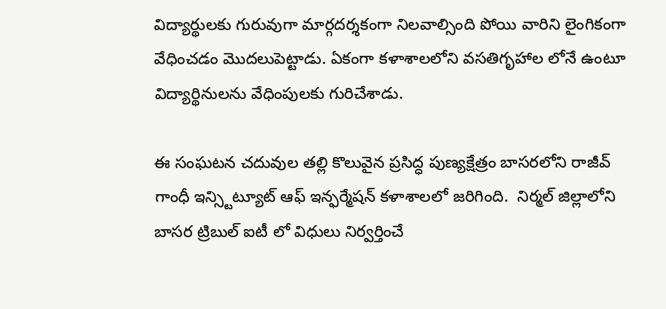విద్యార్థులకు గురువుగా మార్గదర్శకంగా నిలవాల్సింది పోయి వారిని లైంగికంగా వేధించడం మొదలుపెట్టాడు. ఏకంగా కళాశాలలోని వసతిగృహాల లోనే ఉంటూ విద్యార్థినులను వేధింపులకు గురిచేశాడు.

ఈ సంఘటన చదువుల తల్లి కొలువైన ప్రసిద్ధ పుణ్యక్షేత్రం బాసరలోని రాజీవ్ గాంధీ ఇన్స్టిట్యూట్ ఆఫ్ ఇన్ఫర్మేషన్ కళాశాలలో జరిగింది.  నిర్మల్ జిల్లాలోని బాసర ట్రిబుల్ ఐటీ లో విధులు నిర్వర్తించే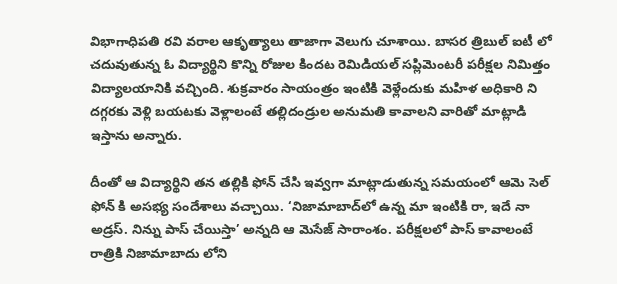విభాగాధిపతి రవి వరాల ఆకృత్యాలు తాజాగా వెలుగు చూశాయి. బాసర త్రిబుల్ ఐటీ లో చదువుతున్న ఓ విద్యార్థిని కొన్ని రోజుల కిందట రెమిడియల్ సప్లిమెంటరీ పరీక్షల నిమిత్తం విద్యాలయానికి వచ్చింది. శుక్రవారం సాయంత్రం ఇంటికి వెళ్లేందుకు మహిళ అధికారి ని దగ్గరకు వెళ్లి బయటకు వెళ్లాలంటే తల్లిదండ్రుల అనుమతి కావాలని వారితో మాట్లాడి ఇస్తాను అన్నారు.

దీంతో ఆ విద్యార్థిని తన తల్లికి ఫోన్ చేసి ఇవ్వగా మాట్లాడుతున్న సమయంలో ఆమె సెల్ ఫోన్ కి అసభ్య సందేశాలు వచ్చాయి. ‘నిజామాబాద్‌లో ఉన్న మా ఇంటికి రా, ఇదే నా అడ్రస్‌. నిన్ను పాస్‌ చేయిస్తా’ అన్నది ఆ మెసేజ్‌ సారాంశం. పరీక్షలలో పాస్ కావాలంటే రాత్రికి నిజామాబాదు లోని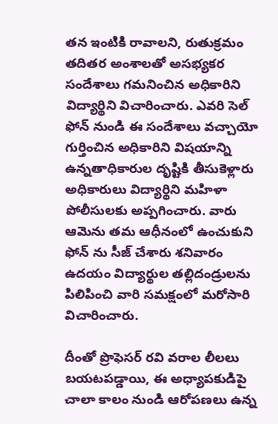తన ఇంటికి రావాలని, రుతుక్రమం తదితర అంశాలతో అసభ్యకర సందేశాలు గమనించిన అధికారిని విద్యార్థిని విచారించారు. ఎవరి సెల్ ఫోన్ నుండి ఈ సందేశాలు వచ్చాయో గుర్తించిన అధికారిని విషయాన్ని ఉన్నతాధికారుల దృష్టికి తీసుకెళ్లారు అధికారులు విద్యార్థిని మహిళా పోలీసులకు అప్పగించారు. వారు ఆమెను తమ ఆధీనంలో ఉంచుకుని ఫోన్ ను సీజ్ చేశారు శనివారం ఉదయం విద్యార్థుల తల్లిదండ్రులను పిలిపించి వారి సమక్షంలో మరోసారి విచారించారు.

దీంతో ప్రొఫెసర్ రవి వరాల లీలలు బయటపడ్డాయి, ఈ అధ్యాపకుడిపై చాలా కాలం నుండి ఆరోపణలు ఉన్న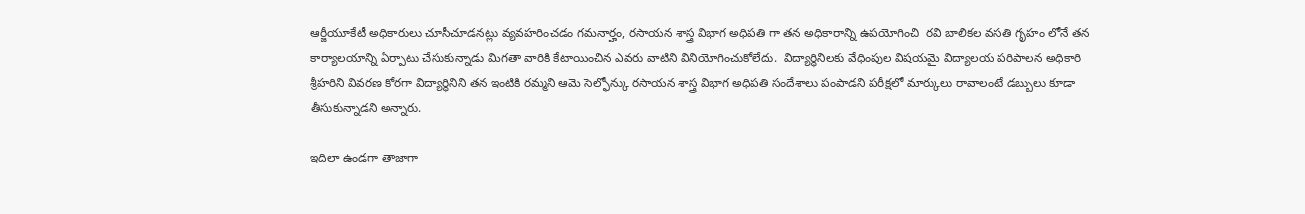ఆర్జీయూకేటీ అధికారులు చూసీచూడనట్లు వ్యవహరించడం గమనార్హం, రసాయన శాస్త్ర విభాగ అధిపతి గా తన అధికారాన్ని ఉపయోగించి  రవి బాలికల వసతి గృహం లోనే తన కార్యాలయాన్ని ఏర్పాటు చేసుకున్నాడు మిగతా వారికి కేటాయించిన ఎవరు వాటిని వినియోగించుకోలేదు.  విద్యార్థినిలకు వేధింపుల విషయమై విద్యాలయ పరిపాలన అధికారి శ్రీహరిని వివరణ కోరగా విద్యార్థినిని తన ఇంటికి రమ్మని ఆమె సెల్ఫోన్కు రసాయన శాస్త్ర విభాగ అధిపతి సందేశాలు పంపాడని పరీక్షలో మార్కులు రావాలంటే డబ్బులు కూడా తీసుకున్నాడని అన్నారు.

ఇదిలా ఉండగా తాజాగా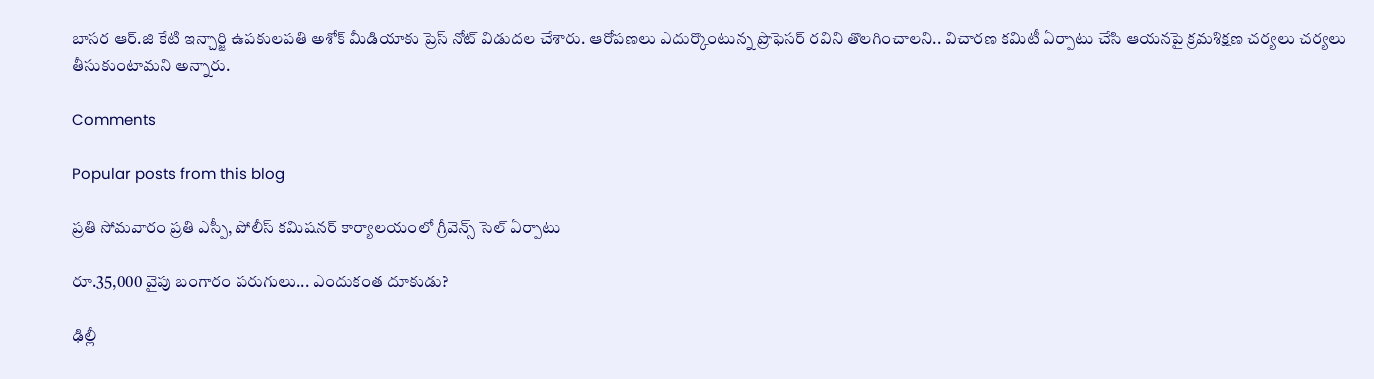బాసర ఆర్.జి కేటి ఇన్చార్జి ఉపకులపతి అశోక్ మీడియాకు ప్రెస్ నోట్ విడుదల చేశారు. ఆరోపణలు ఎదుర్కొంటున్న ప్రొఫెసర్ రవిని తొలగించాలని.. విచారణ కమిటీ ఏర్పాటు చేసి ఆయనపై క్రమశిక్షణ చర్యలు చర్యలు తీసుకుంటామని అన్నారు.

Comments

Popular posts from this blog

ప్రతి సోమవారం ప్రతి ఎస్పీ, పోలీస్ కమిషనర్ కార్యాలయంలో గ్రీవెన్స్ సెల్ ఏర్పాటు

రూ.35,000 వైపు బంగారం పరుగులు... ఎందుకంత దూకుడు?

ఢిల్లీ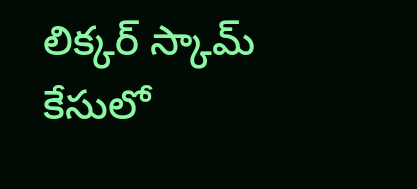లిక్కర్ స్కామ్‌ కేసులో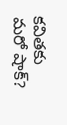కవితకు మరో షాక్?